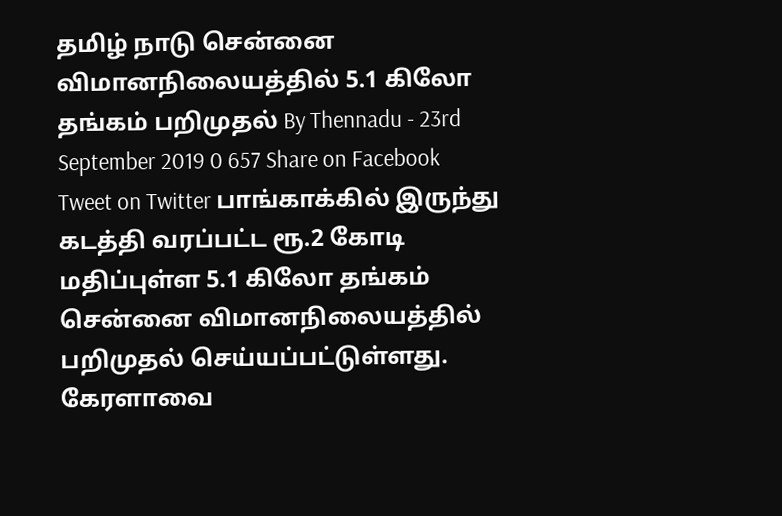தமிழ் நாடு சென்னை விமானநிலையத்தில் 5.1 கிலோ தங்கம் பறிமுதல் By Thennadu - 23rd September 2019 0 657 Share on Facebook Tweet on Twitter பாங்காக்கில் இருந்து கடத்தி வரப்பட்ட ரூ.2 கோடி மதிப்புள்ள 5.1 கிலோ தங்கம் சென்னை விமானநிலையத்தில் பறிமுதல் செய்யப்பட்டுள்ளது. கேரளாவை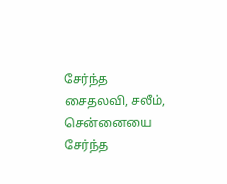சேர்ந்த சைதலவி, சலீம், சென்னையை சேர்ந்த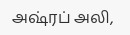அஷ்ரப் அலி,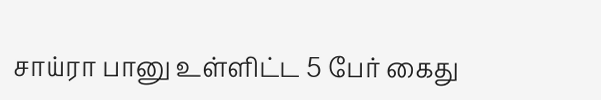சாய்ரா பானு உள்ளிட்ட 5 பேர் கைது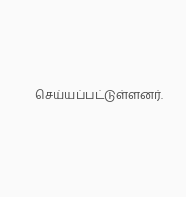செய்யப்பட்டுள்ளனர்.